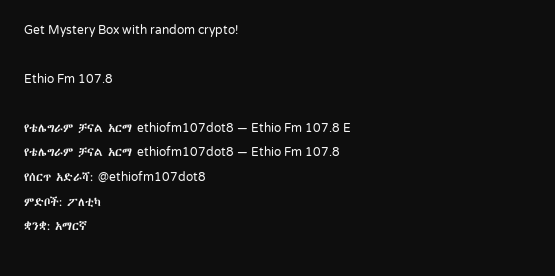Get Mystery Box with random crypto!

Ethio Fm 107.8

የቴሌግራም ቻናል አርማ ethiofm107dot8 — Ethio Fm 107.8 E
የቴሌግራም ቻናል አርማ ethiofm107dot8 — Ethio Fm 107.8
የሰርጥ አድራሻ: @ethiofm107dot8
ምድቦች: ፖለቲካ
ቋንቋ: አማርኛ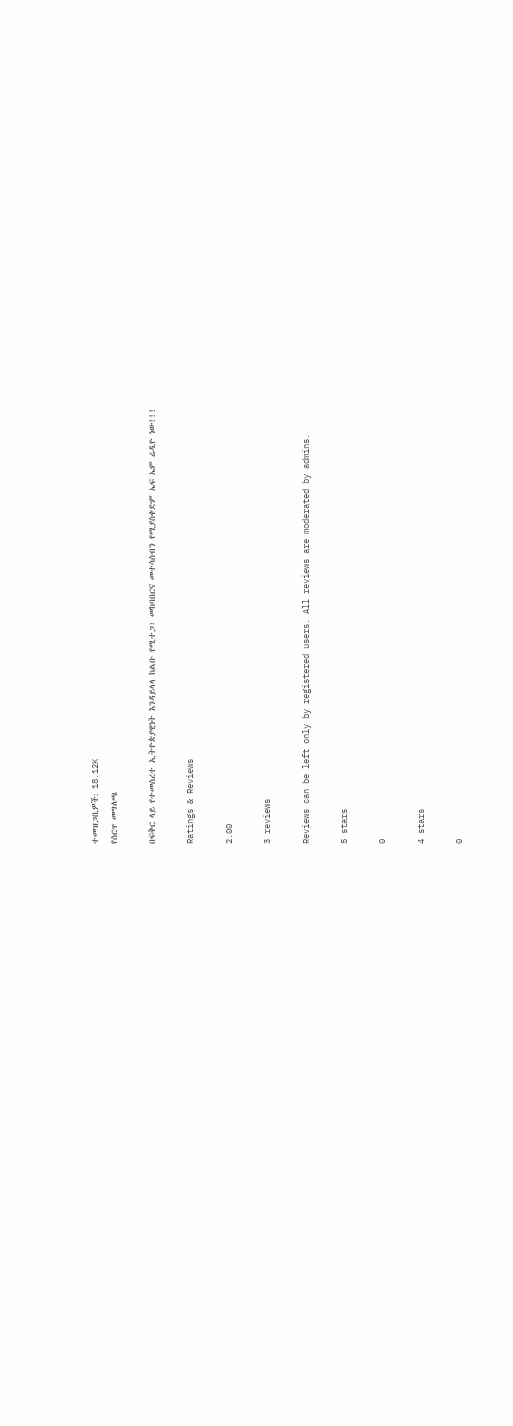ተመዝጋቢዎች: 18.12K
የሰርጥ መግለጫ

በፍቅር ላይ የተመሰረተ ኢትዮጵያዊነት እንዳይላላ ከልቡ የሚተጋ፣ መከባበርና መተሳሰብን የሚያስቀድም ኤፍ ኤም ሬዲዮ ነው!!!

Ratings & Reviews

2.00

3 reviews

Reviews can be left only by registered users. All reviews are moderated by admins.

5 stars

0

4 stars

0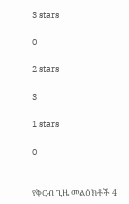3 stars

0

2 stars

3

1 stars

0


የቅርብ ጊዜ መልዕክቶች 4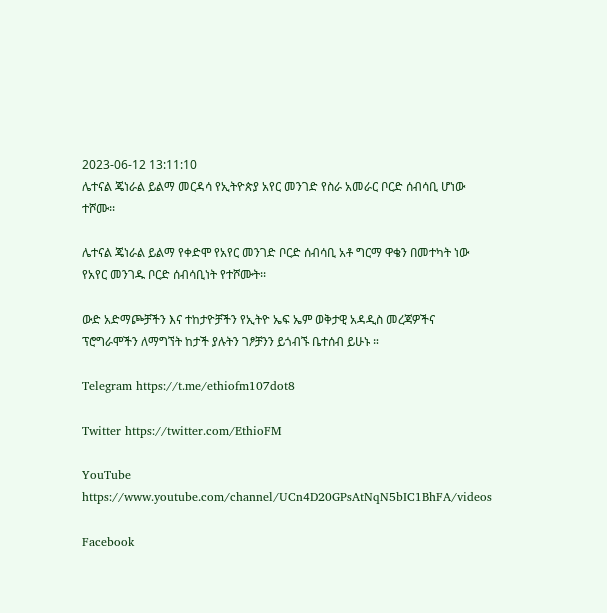2023-06-12 13:11:10
ሌተናል ጄነራል ይልማ መርዳሳ የኢትዮጵያ አየር መንገድ የስራ አመራር ቦርድ ሰብሳቢ ሆነው ተሾሙ፡፡

ሌተናል ጄነራል ይልማ የቀድሞ የአየር መንገድ ቦርድ ሰብሳቢ አቶ ግርማ ዋቄን በመተካት ነው የአየር መንገዱ ቦርድ ሰብሳቢነት የተሾሙት፡፡

ውድ አድማጮቻችን እና ተከታዮቻችን የኢትዮ ኤፍ ኤም ወቅታዊ አዳዲስ መረጃዎችና ፕሮግራሞችን ለማግኘት ከታች ያሉትን ገፆቻንን ይጎብኙ ቤተሰብ ይሁኑ ።

Telegram https://t.me/ethiofm107dot8

Twitter https://twitter.com/EthioFM

YouTube https://www.youtube.com/channel/UCn4D20GPsAtNqN5bIC1BhFA/videos

Facebook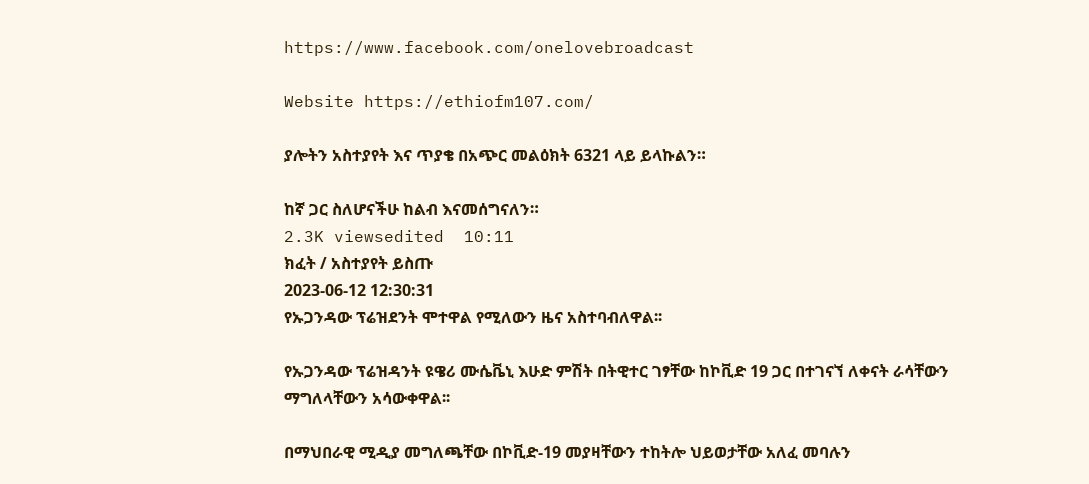https://www.facebook.com/onelovebroadcast

Website https://ethiofm107.com/

ያሎትን አስተያየት እና ጥያቄ በአጭር መልዕክት 6321 ላይ ይላኩልን።

ከኛ ጋር ስለሆናችሁ ከልብ እናመሰግናለን።
2.3K viewsedited  10:11
ክፈት / አስተያየት ይስጡ
2023-06-12 12:30:31
የኡጋንዳው ፕሬዝደንት ሞተዋል የሚለውን ዜና አስተባብለዋል፡፡

የኡጋንዳው ፕሬዝዳንት ዩዌሪ ሙሴቬኒ እሁድ ምሽት በትዊተር ገፃቸው ከኮቪድ 19 ጋር በተገናኘ ለቀናት ራሳቸውን ማግለላቸውን አሳውቀዋል፡፡

በማህበራዊ ሚዲያ መግለጫቸው በኮቪድ-19 መያዛቸውን ተከትሎ ህይወታቸው አለፈ መባሉን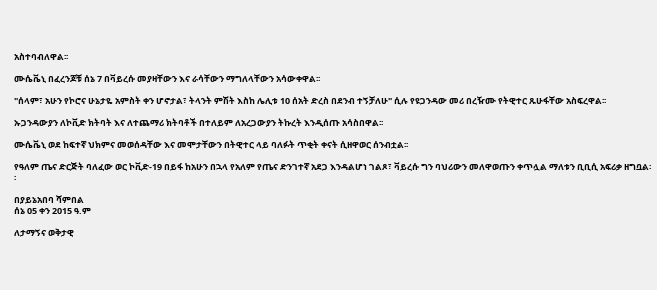አስተባብለዋል፡፡

ሙሴቬኒ በፈረንጆቹ ሰኔ 7 በቫይረሱ መያዛቸውን እና ራሳቸውን ማግለላቸውን አሳውቀዋል፡፡

"ሰላም፣ አሁን የኮሮና ሁኔታዬ አምስት ቀን ሆኖታል፣ ትላንት ምሽት እስከ ሌሊቱ 10 ሰአት ድረስ በደንብ ተኝቻለሁ" ሲሉ የዩጋንዳው መሪ በረዥሙ የትዊተር ጹሁፋቸው አስፍረዋል፡፡

ኡጋንዳውያን ለኮቪድ ክትባት እና ለተጨማሪ ክትባቶች በተለይም ለአረጋውያን ትኩረት እንዲሰጡ አሳስበዋል፡፡

ሙሴቬኒ ወደ ከፍተኛ ህክምና መወሰዳቸው እና መሞታቸውን በትዊተር ላይ ባለፉት ጥቂት ቀናት ሲዘዋወር ሰንብቷል፡፡

የዓለም ጤና ድርጅት ባለፈው ወር ኮቪድ-19 በይፋ ከአሁን በኋላ የአለም የጤና ድንገተኛ አደጋ እንዳልሆነ ገልጾ፣ ቫይረሱ ግን ባህሪውን መለዋወጡን ቀጥሏል ማለቱን ቢቢሲ አፍሪቃ ዘግቧል፡፡

በያይኔአበባ ሻምበል
ሰኔ 05 ቀን 2015 ዓ.ም

ለታማኝና ወቅታዊ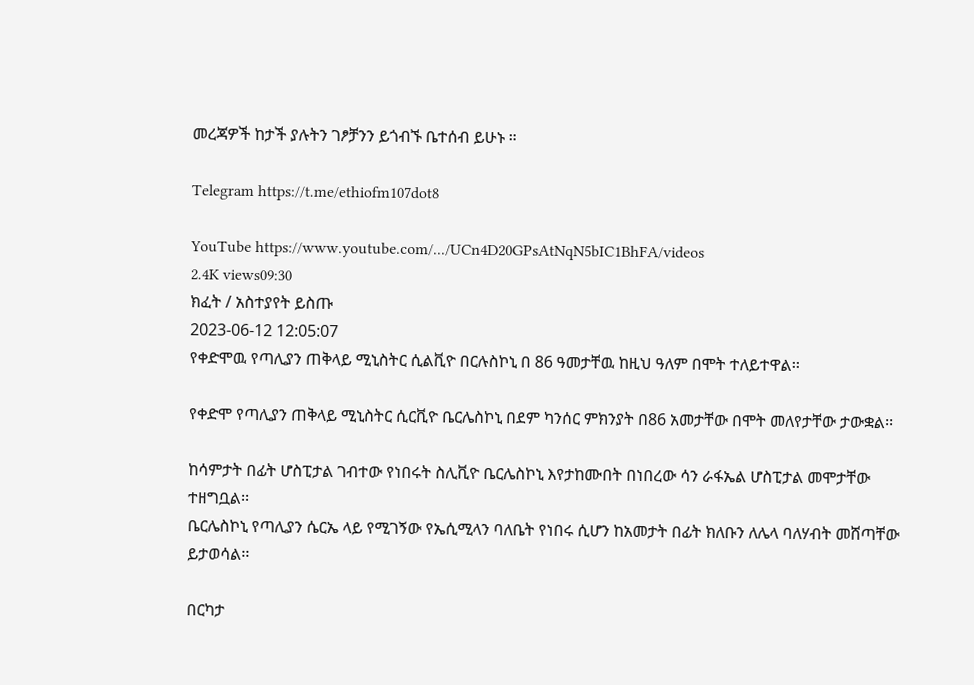መረጃዎች ከታች ያሉትን ገፆቻንን ይጎብኙ ቤተሰብ ይሁኑ ።

Telegram https://t.me/ethiofm107dot8

YouTube https://www.youtube.com/.../UCn4D20GPsAtNqN5bIC1BhFA/videos
2.4K views09:30
ክፈት / አስተያየት ይስጡ
2023-06-12 12:05:07
የቀድሞዉ የጣሊያን ጠቅላይ ሚኒስትር ሲልቪዮ በርሉስኮኒ በ 86 ዓመታቸዉ ከዚህ ዓለም በሞት ተለይተዋል፡፡

የቀድሞ የጣሊያን ጠቅላይ ሚኒስትር ሲርቪዮ ቤርሌስኮኒ በደም ካንሰር ምክንያት በ86 አመታቸው በሞት መለየታቸው ታውቋል፡፡

ከሳምታት በፊት ሆስፒታል ገብተው የነበሩት ስሊቪዮ ቤርሌስኮኒ እየታከሙበት በነበረው ሳን ራፋኤል ሆስፒታል መሞታቸው ተዘግቧል፡፡
ቤርሌስኮኒ የጣሊያን ሴርኤ ላይ የሚገኝው የኤሲሚላን ባለቤት የነበሩ ሲሆን ከአመታት በፊት ክለቡን ለሌላ ባለሃብት መሸጣቸው ይታወሳል፡፡

በርካታ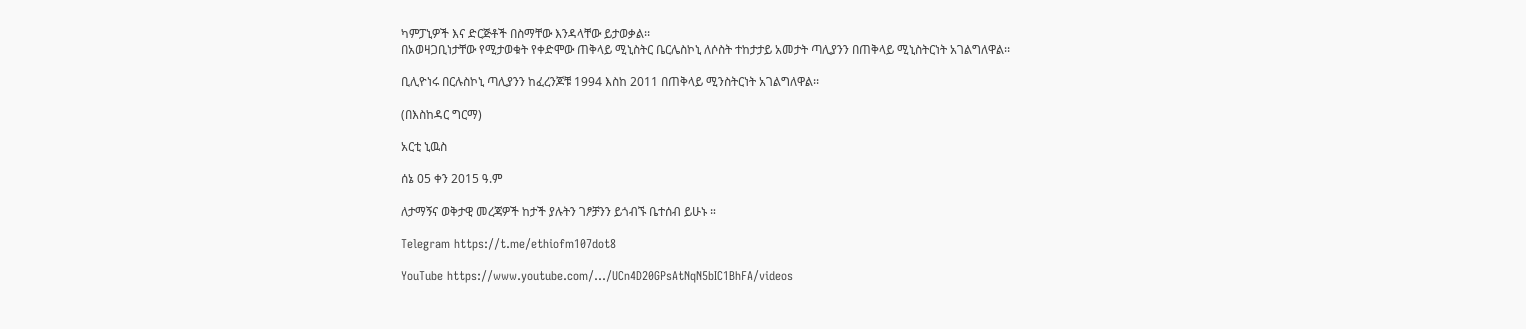ካምፓኒዎች እና ድርጅቶች በስማቸው እንዳላቸው ይታወቃል፡፡
በአወዛጋቢነታቸው የሚታወቁት የቀድሞው ጠቅላይ ሚኒስትር ቤርሌስኮኒ ለሶስት ተከታታይ አመታት ጣሊያንን በጠቅላይ ሚኒስትርነት አገልግለዋል፡፡

ቢሊዮነሩ በርሉስኮኒ ጣሊያንን ከፈረንጆቹ 1994 እስከ 2011 በጠቅላይ ሚንስትርነት አገልግለዋል፡፡

(በእስከዳር ግርማ)

አርቲ ኒዉስ

ሰኔ 05 ቀን 2015 ዓ.ም

ለታማኝና ወቅታዊ መረጃዎች ከታች ያሉትን ገፆቻንን ይጎብኙ ቤተሰብ ይሁኑ ።

Telegram https://t.me/ethiofm107dot8

YouTube https://www.youtube.com/.../UCn4D20GPsAtNqN5bIC1BhFA/videos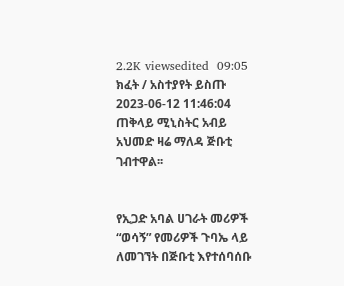2.2K viewsedited  09:05
ክፈት / አስተያየት ይስጡ
2023-06-12 11:46:04
ጠቅላይ ሚኒስትር አብይ አህመድ ዛሬ ማለዳ ጅቡቲ ገብተዋል፡፡


የኢጋድ አባል ሀገራት መሪዎች “ወሳኝ” የመሪዎች ጉባኤ ላይ ለመገኘት በጅቡቲ እየተሰባሰቡ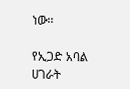ነው፡፡

የኢጋድ አባል ሀገራት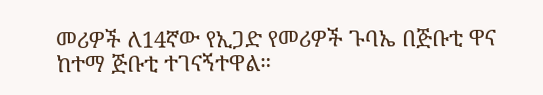መሪዎች ለ14ኛው የኢጋድ የመሪዎች ጉባኤ በጅቡቲ ዋና ከተማ ጅቡቲ ተገናኝተዋል።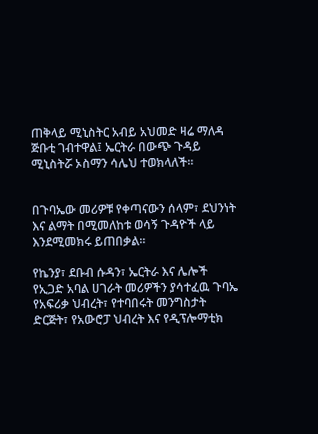ጠቅላይ ሚኒስትር አብይ አህመድ ዛሬ ማለዳ ጅቡቲ ገብተዋል፤ ኤርትራ በውጭ ጉዳይ ሚኒስትሯ ኦስማን ሳሌህ ተወክላለች፡፡


በጉባኤው መሪዎቹ የቀጣናውን ሰላም፣ ደህንነት እና ልማት በሚመለከቱ ወሳኝ ጉዳዮች ላይ እንደሚመክሩ ይጠበቃል፡፡

የኬንያ፣ ደቡብ ሱዳን፣ ኤርትራ እና ሌሎች የኢጋድ አባል ሀገራት መሪዎችን ያሳተፈዉ ጉባኤ የአፍሪቃ ህብረት፣ የተባበሩት መንግስታት ድርጅት፣ የአውሮፓ ህብረት እና የዲፕሎማቲክ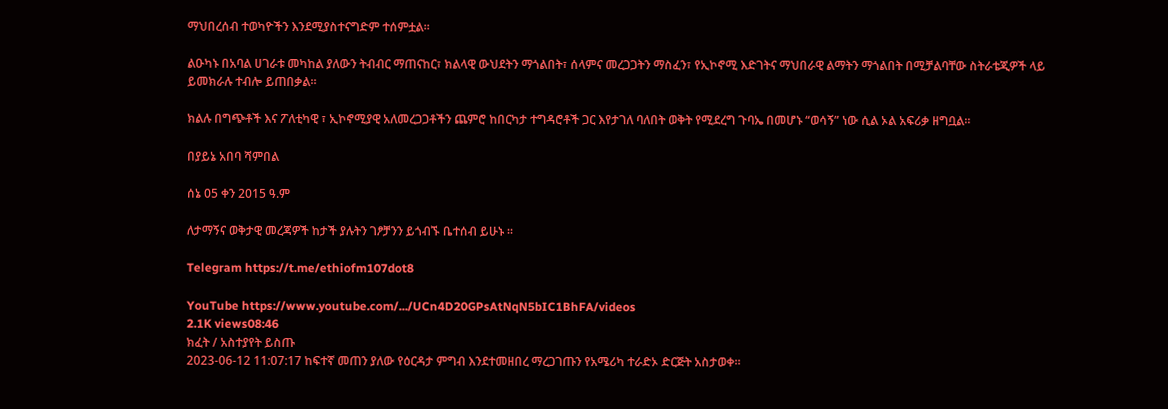ማህበረሰብ ተወካዮችን እንደሚያስተናግድም ተሰምቷል፡፡

ልዑካኑ በአባል ሀገራቱ መካከል ያለውን ትብብር ማጠናከር፣ ክልላዊ ውህደትን ማጎልበት፣ ሰላምና መረጋጋትን ማስፈን፣ የኢኮኖሚ እድገትና ማህበራዊ ልማትን ማጎልበት በሚቻልባቸው ስትራቴጂዎች ላይ ይመክራሉ ተብሎ ይጠበቃል።

ክልሉ በግጭቶች እና ፖለቲካዊ ፣ ኢኮኖሚያዊ አለመረጋጋቶችን ጨምሮ ከበርካታ ተግዳሮቶች ጋር እየታገለ ባለበት ወቅት የሚደረግ ጉባኤ በመሆኑ “ወሳኝ” ነው ሲል ኦል አፍሪቃ ዘግቧል።

በያይኔ አበባ ሻምበል

ሰኔ 05 ቀን 2015 ዓ.ም

ለታማኝና ወቅታዊ መረጃዎች ከታች ያሉትን ገፆቻንን ይጎብኙ ቤተሰብ ይሁኑ ።

Telegram https://t.me/ethiofm107dot8

YouTube https://www.youtube.com/.../UCn4D20GPsAtNqN5bIC1BhFA/videos
2.1K views08:46
ክፈት / አስተያየት ይስጡ
2023-06-12 11:07:17 ከፍተኛ መጠን ያለው የዕርዳታ ምግብ እንደተመዘበረ ማረጋገጡን የአሜሪካ ተራድኦ ድርጅት አስታወቀ፡፡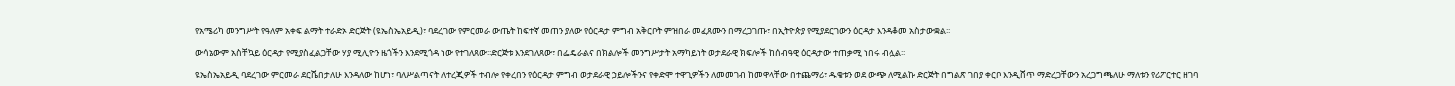የአሜሪካ መንግሥት የዓለም አቀፍ ልማት ተራድኦ ድርጅት (ዩኤስኤአይዲ)፣ ባደረገው የምርመራ ውጤት ከፍተኛ መጠን ያለው የዕርዳታ ምግብ አቅርቦት ምዝበራ መፈጸሙን በማረጋገጡ፣ በኢትዮጵያ የሚያደርገውን ዕርዳታ እንዳቆመ አስታውቋል፡፡

ውሳኔውም አስቸኳይ ዕርዳታ የሚያስፈልጋቸው ሃያ ሚሊዮን ዜጎችን እንደሚጎዳ ነው የተገለጸው፡፡ድርጅቱ እንደገለጸው፣ በፌዴራልና በክልሎች መንግሥታት አማካይነት ወታደራዊ ክፍሎች ከሰብዓዊ ዕርዳታው ተጠቃሚ ነበሩ ብሏል፡፡

ዩኤስኤአይዲ ባደረገው ምርመራ ደርሼበታለሁ እንዳለው ከሆነ፣ ባለሥልጣናት ለተረጂዎች ተብሎ የቀረበን የዕርዳታ ምግብ ወታደራዊ ኃይሎችንና የቀድሞ ተዋጊዎችን ለመመገብ ከመዋላቸው በተጨማሪ፣ ዱቄቱን ወደ ውጭ ለሚልኩ ድርጅት በግልጽ ገበያ ቀርቦ እንዲሸጥ ማድረጋቸውን አረጋግጫለሁ ማለቱን የሪፖርተር ዘገባ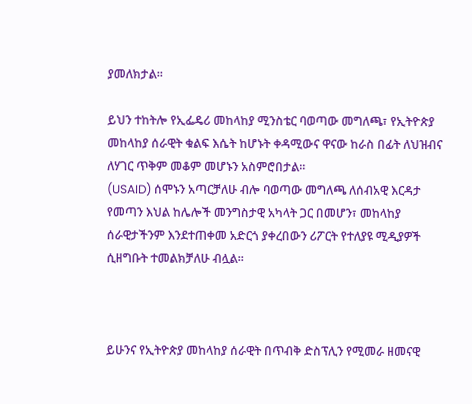ያመለክታል፡፡

ይህን ተከትሎ የኢፌዴሪ መከላከያ ሚንስቴር ባወጣው መግለጫ፣ የኢትዮጵያ መከላከያ ሰራዊት ቁልፍ እሴት ከሆኑት ቀዳሚውና ዋናው ከራስ በፊት ለህዝብና ለሃገር ጥቅም መቆም መሆኑን አስምሮበታል፡፡
(USAID) ሰሞኑን አጣርቻለሁ ብሎ ባወጣው መግለጫ ለሰብአዊ እርዳታ የመጣን እህል ከሌሎች መንግስታዊ አካላት ጋር በመሆን፣ መከላከያ ሰራዊታችንም እንደተጠቀመ አድርጎ ያቀረበውን ሪፖርት የተለያዩ ሚዲያዎች ሲዘግቡት ተመልክቻለሁ ብሏል፡፡



ይሁንና የኢትዮጵያ መከላከያ ሰራዊት በጥብቅ ድስፕሊን የሚመራ ዘመናዊ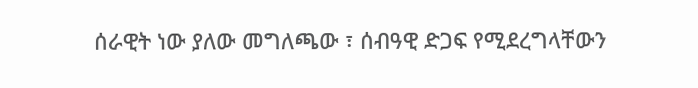ሰራዊት ነው ያለው መግለጫው ፣ ሰብዓዊ ድጋፍ የሚደረግላቸውን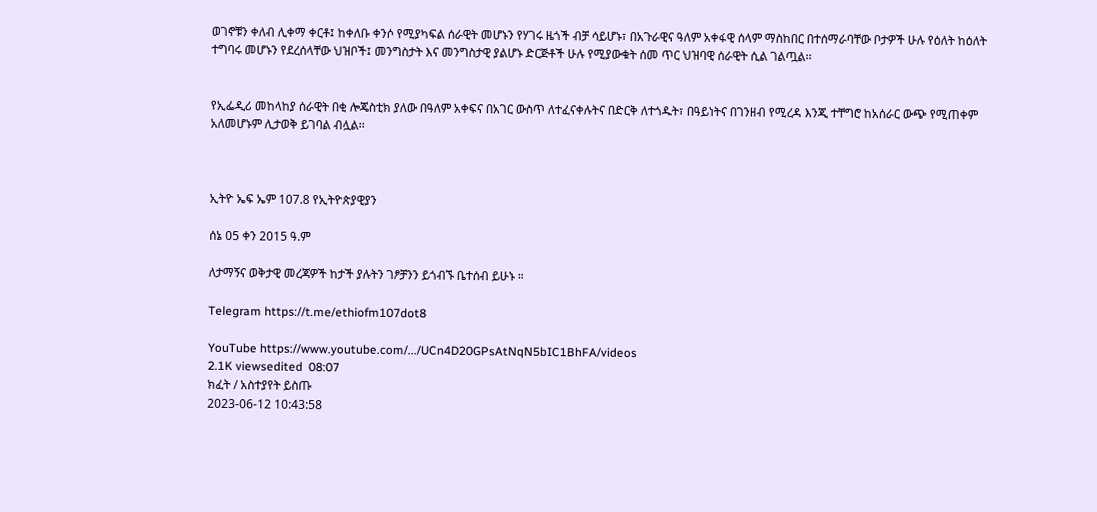ወገኖቹን ቀለብ ሊቀማ ቀርቶ፤ ከቀለቡ ቀንሶ የሚያካፍል ሰራዊት መሆኑን የሃገሩ ዜጎች ብቻ ሳይሆኑ፣ በአጉራዊና ዓለም አቀፋዊ ሰላም ማስከበር በተሰማራባቸው ቦታዎች ሁሉ የዕለት ከዕለት ተግባሩ መሆኑን የደረሰላቸው ህዝቦች፤ መንግስታት እና መንግስታዊ ያልሆኑ ድርጅቶች ሁሉ የሚያውቁት ሰመ ጥር ህዝባዊ ሰራዊት ሲል ገልጧል፡፡


የኢፌዲሪ መከላከያ ሰራዊት በቂ ሎጄስቲክ ያለው በዓለም አቀፍና በአገር ውስጥ ለተፈናቀሉትና በድርቅ ለተጎዱት፣ በዓይነትና በገንዘብ የሚረዳ እንጂ ተቸግሮ ከአሰራር ውጭ የሚጠቀም አለመሆኑም ሊታወቅ ይገባል ብሏል፡፡



ኢትዮ ኤፍ ኤም 107.8 የኢትዮጵያዊያን

ሰኔ 05 ቀን 2015 ዓ.ም

ለታማኝና ወቅታዊ መረጃዎች ከታች ያሉትን ገፆቻንን ይጎብኙ ቤተሰብ ይሁኑ ።

Telegram https://t.me/ethiofm107dot8

YouTube https://www.youtube.com/.../UCn4D20GPsAtNqN5bIC1BhFA/videos
2.1K viewsedited  08:07
ክፈት / አስተያየት ይስጡ
2023-06-12 10:43:58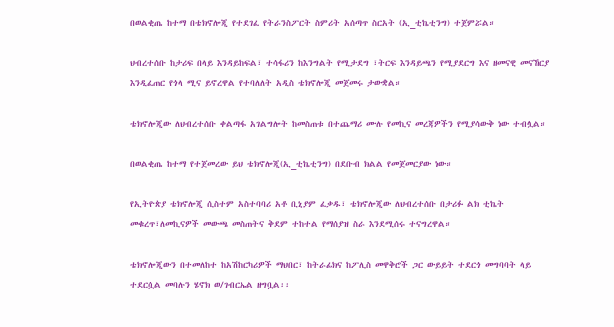በወልቂጤ ከተማ በቴክኖሎጂ የተደገፈ የትራንስፖርት ስምሪት አሰጣጥ ስርአት (ኢ_ቲኬቲንግ) ተጀምሯል።

ህብረተሰቡ ከታሪፍ በላይ እንዳይከፍል፣ ተሳፋሪን ከእንግልት የሚታደግ ፣ትርፍ እንዳይጫን የሚያደርግ እና ዘመናዊ መናኸርያ እንዲፈጠር የጎላ ሚና ይኖረዋል የተባለለት አዲስ ቴክኖሎጂ መጀመሩ ታውቋል።

ቴክኖሎጂው ለህብረተሰቡ ቀልጣፋ አገልግሎት ከመስጠቱ በተጨማሪ ሙሉ የመኪና መረጃዎችን የሚያሳውቅ ነው ተብሏል።

በወልቂጤ ከተማ የተጀመረው ይህ ቴክኖሎጂ(ኢ_ቲኬቲንግ) በደቡብ ክልል የመጀመርያው ነው።

የኢትዮጵያ ቴክኖሎጂ ሲስተም አስተባባሪ አቶ ቢኒያም ፈቃዱ፣ ቴክኖሎጂው ለህብረተሰቡ በታሪፉ ልክ ቲኬት መቁረጥ፣ለመኪናዎች መውጫ መስጠትና ቅደም ተከተል የማሰያዝ ስራ እንደሚሰሩ ተናግረዋል።

ቴክኖሎጂውን በተመለከተ ከአሽከርካሪዎች ማህበር፣ ከትራፊክና ከፖሊስ መዋቅሮች ጋር ውይይት ተደርጎ መግባባት ላይ ተደርሷል መባሉን ሄኖክ ወ/ገብርኤል ዘግቧል፡፡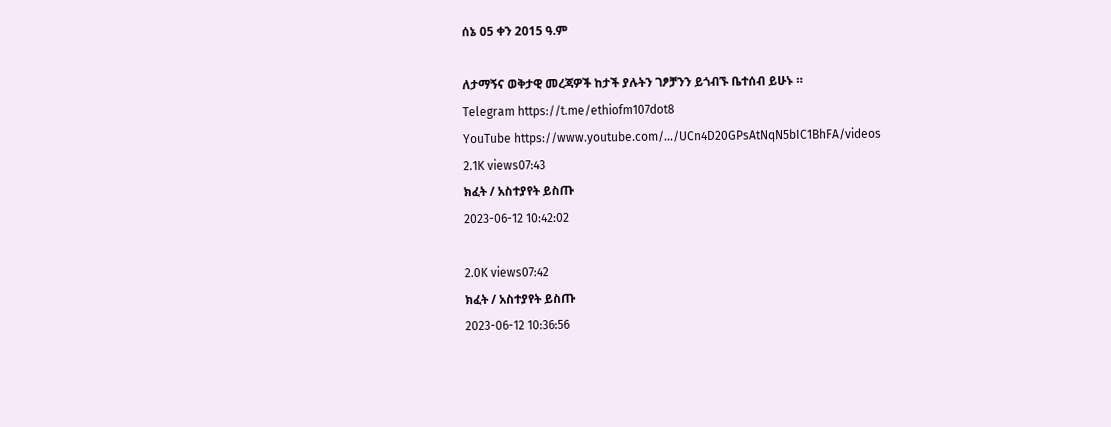ሰኔ 05 ቀን 2015 ዓ.ም

ለታማኝና ወቅታዊ መረጃዎች ከታች ያሉትን ገፆቻንን ይጎብኙ ቤተሰብ ይሁኑ ።
Telegram https://t.me/ethiofm107dot8
YouTube https://www.youtube.com/.../UCn4D20GPsAtNqN5bIC1BhFA/videos
2.1K views07:43
ክፈት / አስተያየት ይስጡ
2023-06-12 10:42:02

2.0K views07:42
ክፈት / አስተያየት ይስጡ
2023-06-12 10:36:56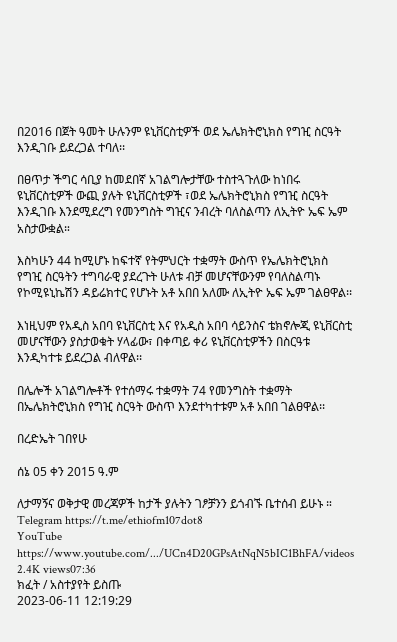በ2016 በጀት ዓመት ሁሉንም ዩኒቨርስቲዎች ወደ ኤሌክትሮኒክስ የግዢ ስርዓት እንዲገቡ ይደረጋል ተባለ፡፡

በፀጥታ ችግር ሳቢያ ከመደበኛ አገልግሎታቸው ተስተጓጉለው ከነበሩ ዩኒቨርስቲዎች ውጪ ያሉት ዩኒቨርስቲዎች ፣ወደ ኤሌክትሮኒክስ የግዢ ስርዓት እንዲገቡ እንደሚደረግ የመንግስት ግዢና ንብረት ባለስልጣን ለኢትዮ ኤፍ ኤም አስታውቋል።

እስካሁን 44 ከሚሆኑ ከፍተኛ የትምህርት ተቋማት ውስጥ የኤሌክትሮኒክስ የግዢ ስርዓትን ተግባራዊ ያደረጉት ሁለቱ ብቻ መሆናቸውንም የባለስልጣኑ የኮሚዩኒኬሽን ዳይሬክተር የሆኑት አቶ አበበ አለሙ ለኢትዮ ኤፍ ኤም ገልፀዋል፡፡

እነዚህም የአዲስ አበባ ዩኒቨርስቲ እና የአዲስ አበባ ሳይንስና ቴክኖሎጂ ዩኒቨርስቲ መሆናቸውን ያስታወቁት ሃላፊው፣ በቀጣይ ቀሪ ዩኒቨርስቲዎችን በስርዓቱ እንዲካተቱ ይደረጋል ብለዋል፡፡

በሌሎች አገልግሎቶች የተሰማሩ ተቋማት 74 የመንግስት ተቋማት በኤሌክትሮኒክስ የግዢ ስርዓት ውስጥ እንደተካተቱም አቶ አበበ ገልፀዋል፡፡

በረድኤት ገበየሁ

ሰኔ 05 ቀን 2015 ዓ.ም

ለታማኝና ወቅታዊ መረጃዎች ከታች ያሉትን ገፆቻንን ይጎብኙ ቤተሰብ ይሁኑ ።
Telegram https://t.me/ethiofm107dot8
YouTube https://www.youtube.com/.../UCn4D20GPsAtNqN5bIC1BhFA/videos
2.4K views07:36
ክፈት / አስተያየት ይስጡ
2023-06-11 12:19:29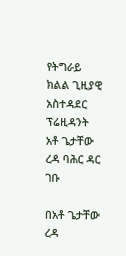የትግራይ ክልል ጊዚያዊ አስተዳደር ፕሬዚዳንት አቶ ጌታቸው ረዳ ባሕር ዳር ገቡ

በአቶ ጌታቸው ረዳ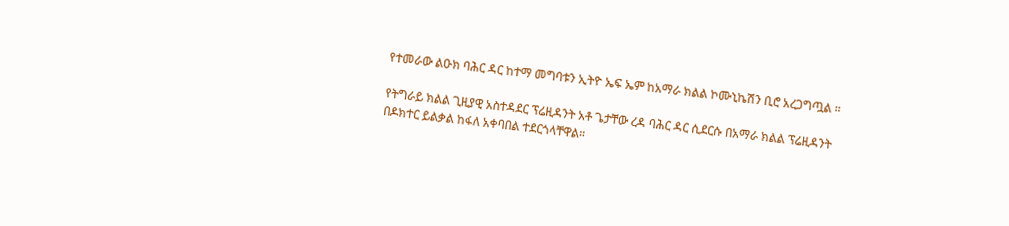የተመራው ልዑክ ባሕር ዳር ከተማ መግባቱን ኢትዮ ኤፍ ኤም ከአማራ ክልል ኮሙኒኬሽን ቢሮ አረጋግጧል ።

የትግራይ ክልል ጊዚያዊ አስተዳደር ፕሬዚዳንት አቶ ጌታቸው ረዳ ባሕር ዳር ሲደርሱ በአማራ ክልል ፕሬዚዳንት በዶክተር ይልቃል ከፋለ አቀባበል ተደርጎላቸዋል።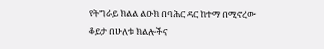የትግራይ ክልል ልዑክ በባሕር ዳር ከተማ በሚኖረው ቆይታ በሁለቱ ክልሎችና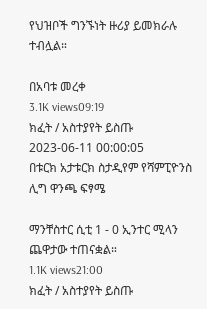የህዝቦች ግንኙነት ዙሪያ ይመክራሉ ተብሏል።

በአባቱ መረቀ
3.1K views09:19
ክፈት / አስተያየት ይስጡ
2023-06-11 00:00:05
በቱርክ አታቱርክ ስታዲየም የሻምፒዮንስ ሊግ ዋንጫ ፍፃሜ

ማንቸስተር ሲቲ 1 - 0 ኢንተር ሚላን ጨዋታው ተጠናቋል።
1.1K views21:00
ክፈት / አስተያየት ይስጡ